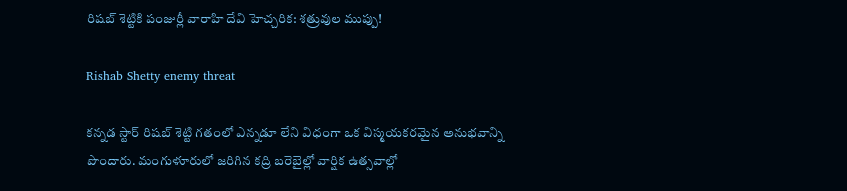రిషబ్ శెట్టికి పంజుర్లీ వారాహి దేవి హెచ్చరిక: శత్రువుల ముప్పు!

Rishab Shetty enemy threat

కన్నడ స్టార్ రిషబ్ శెట్టి గతంలో ఎన్నడూ లేని విధంగా ఒక విస్మయకరమైన అనుభవాన్ని పొందారు. మంగుళూరులో జరిగిన కద్రి బరెబైల్లో వార్షిక ఉత్సవాల్లో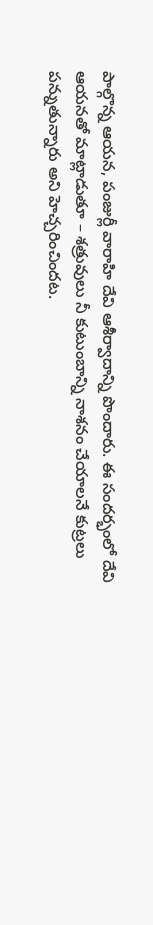పాల్గొన్న ఆయన, పంజుర్లీ వారాహి దేవి ఆశీర్వాదాన్ని పొందారు. ఈ సందర్భంలో దేవి ఆయనతో మాట్లాడుతూ – శత్రువులు నీ కుటుంబాన్ని నాశనం చేయాలనే కుట్రలు పన్నుతున్నారు అని హెచ్చరించిందట.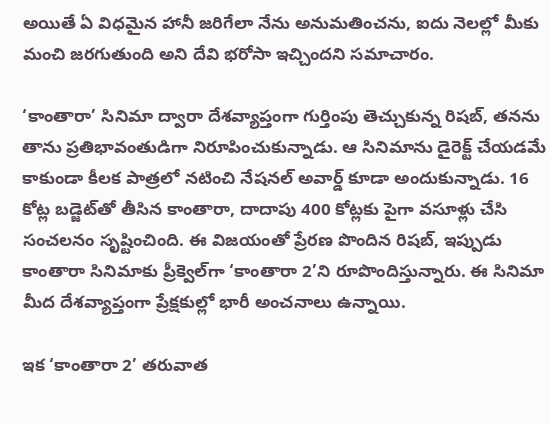అయితే ఏ విధమైన హానీ జరిగేలా నేను అనుమతించను, ఐదు నెలల్లో మీకు మంచి జరగుతుంది అని దేవి భరోసా ఇచ్చిందని సమాచారం.

‘కాంతారా’ సినిమా ద్వారా దేశవ్యాప్తంగా గుర్తింపు తెచ్చుకున్న రిషబ్, తనను తాను ప్రతిభావంతుడిగా నిరూపించుకున్నాడు. ఆ సినిమాను డైరెక్ట్ చేయడమే కాకుండా కీలక పాత్రలో నటించి నేషనల్ అవార్డ్ కూడా అందుకున్నాడు. 16 కోట్ల బడ్జెట్‌తో తీసిన కాంతారా, దాదాపు 400 కోట్లకు పైగా వసూళ్లు చేసి సంచలనం సృష్టించింది. ఈ విజయంతో ప్రేరణ పొందిన రిషబ్, ఇప్పుడు కాంతారా సినిమాకు ప్రీక్వెల్‌గా ‘కాంతారా 2’ని రూపొందిస్తున్నారు. ఈ సినిమా మీద దేశవ్యాప్తంగా ప్రేక్షకుల్లో భారీ అంచనాలు ఉన్నాయి.

ఇక ‘కాంతారా 2’ తరువాత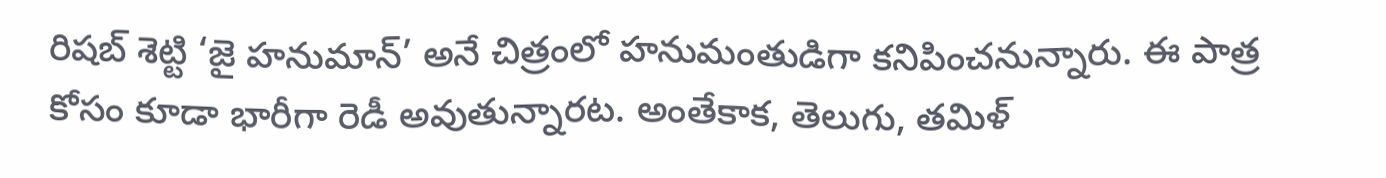రిషబ్ శెట్టి ‘జై హనుమాన్’ అనే చిత్రంలో హనుమంతుడిగా కనిపించనున్నారు. ఈ పాత్ర కోసం కూడా భారీగా రెడీ అవుతున్నారట. అంతేకాక, తెలుగు, తమిళ్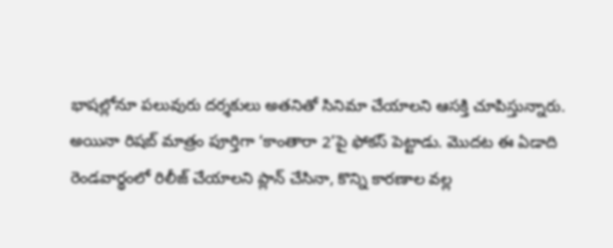భాషల్లోనూ పలువురు దర్శకులు అతనితో సినిమా చేయాలని ఆసక్తి చూపిస్తున్నారు. అయినా రిషబ్ మాత్రం పూర్తిగా ‘కాంతారా 2’పై ఫోకస్ పెట్టాడు. మొదట ఈ ఏడాది రెండవార్థంలో రిలీజ్ చేయాలని ప్లాన్ చేసినా, కొన్ని కారణాల వల్ల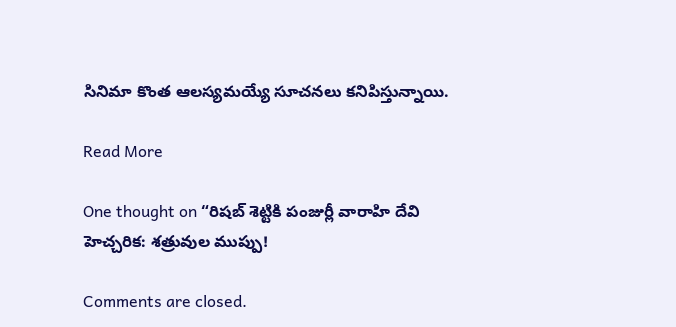సినిమా కొంత ఆలస్యమయ్యే సూచనలు కనిపిస్తున్నాయి.

Read More

One thought on “రిషబ్ శెట్టికి పంజుర్లీ వారాహి దేవి హెచ్చరిక: శత్రువుల ముప్పు!

Comments are closed.